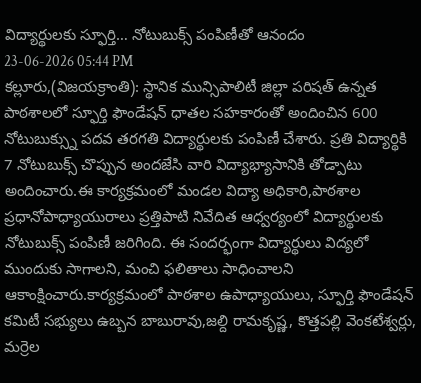విద్యార్థులకు స్ఫూర్తి… నోటుబుక్స్ పంపిణీతో ఆనందం
23-06-2026 05:44 PM
కల్లూరు,(విజయక్రాంతి): స్థానిక మున్సిపాలిటీ జిల్లా పరిషత్ ఉన్నత పాఠశాలలో స్ఫూర్తి ఫౌండేషన్ ధాతల సహకారంతో అందించిన 600 నోటుబుక్స్ను పదవ తరగతి విద్యార్థులకు పంపిణీ చేశారు. ప్రతి విద్యార్థికి 7 నోటుబుక్స్ చొప్పున అందజేసి వారి విద్యాభ్యాసానికి తోడ్పాటు అందించారు.ఈ కార్యక్రమంలో మండల విద్యా అధికారి,పాఠశాల ప్రధానోపాధ్యాయురాలు ప్రత్తిపాటి నివేదిత ఆధ్వర్యంలో విద్యార్థులకు నోటుబుక్స్ పంపిణీ జరిగింది. ఈ సందర్భంగా విద్యార్థులు విద్యలో ముందుకు సాగాలని, మంచి ఫలితాలు సాధించాలని ఆకాంక్షించారు.కార్యక్రమంలో పాఠశాల ఉపాధ్యాయులు, స్ఫూర్తి ఫౌండేషన్ కమిటీ సభ్యులు ఉబ్బన బాబురావు,జల్ది రామకృష్ణ, కొత్తపల్లి వెంకటేశ్వర్లు, మర్రెల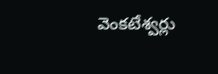వెంకటేశ్వర్లు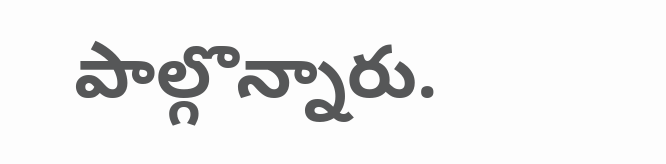పాల్గొన్నారు.